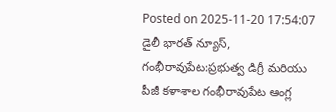Posted on 2025-11-20 17:54:07
డైలీ భారత్ న్యూస్, గంభీరావుపేట:ప్రభుత్వ డిగ్రీ మరియు పీజీ కళాశాల గంభీరావుపేట ఆంగ్ల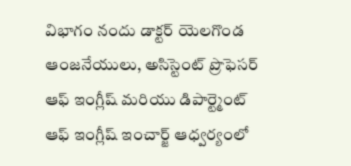విభాగం నందు డాక్టర్ యెలగొండ ఆంజనేయులు, అసిస్టెంట్ ప్రొఫెసర్ ఆఫ్ ఇంగ్లీష్ మరియు డిపార్ట్మెంట్ ఆఫ్ ఇంగ్లీష్ ఇంచార్జ్ ఆధ్వర్యంలో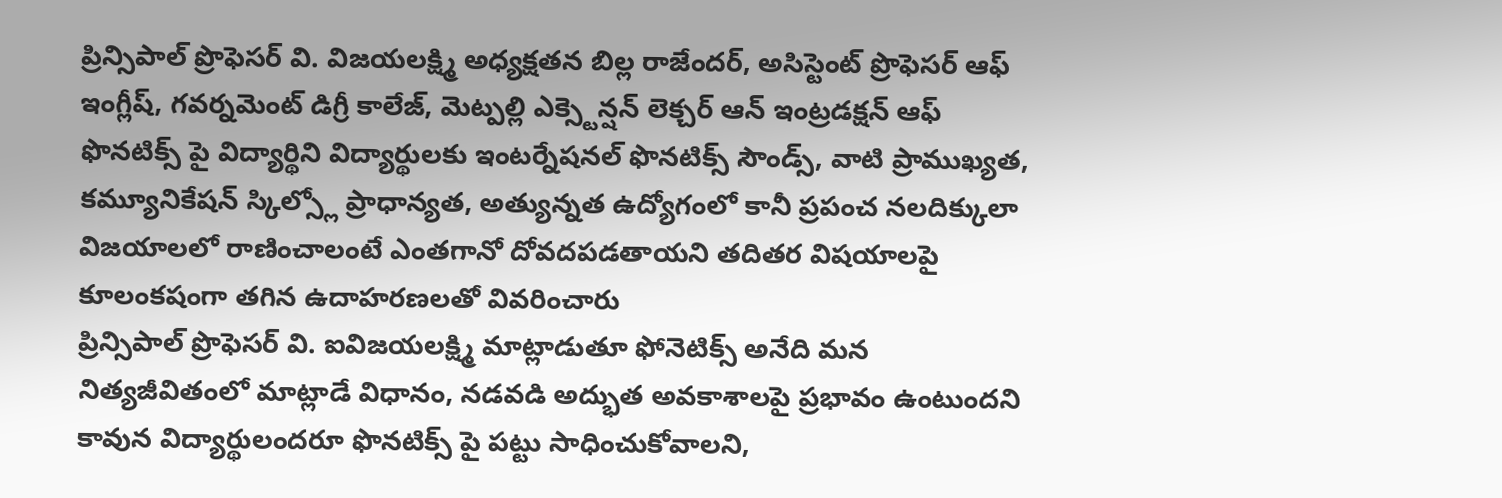ప్రిన్సిపాల్ ప్రొఫెసర్ వి. విజయలక్ష్మి అధ్యక్షతన బిల్ల రాజేందర్, అసిస్టెంట్ ప్రొఫెసర్ ఆఫ్ ఇంగ్లీష్, గవర్నమెంట్ డిగ్రీ కాలేజ్, మెట్పల్లి ఎక్స్టెన్షన్ లెక్చర్ ఆన్ ఇంట్రడక్షన్ ఆఫ్ ఫొనటిక్స్ పై విద్యార్థిని విద్యార్థులకు ఇంటర్నేషనల్ ఫొనటిక్స్ సౌండ్స్, వాటి ప్రాముఖ్యత, కమ్యూనికేషన్ స్కిల్స్లో ప్రాధాన్యత, అత్యున్నత ఉద్యోగంలో కానీ ప్రపంచ నలదిక్కులా విజయాలలో రాణించాలంటే ఎంతగానో దోవదపడతాయని తదితర విషయాలపై కూలంకషంగా తగిన ఉదాహరణలతో వివరించారు
ప్రిన్సిపాల్ ప్రొఫెసర్ వి. ఐవిజయలక్ష్మి మాట్లాడుతూ ఫోనెటిక్స్ అనేది మన నిత్యజీవితంలో మాట్లాడే విధానం, నడవడి అద్భుత అవకాశాలపై ప్రభావం ఉంటుందని కావున విద్యార్థులందరూ ఫొనటిక్స్ పై పట్టు సాధించుకోవాలని,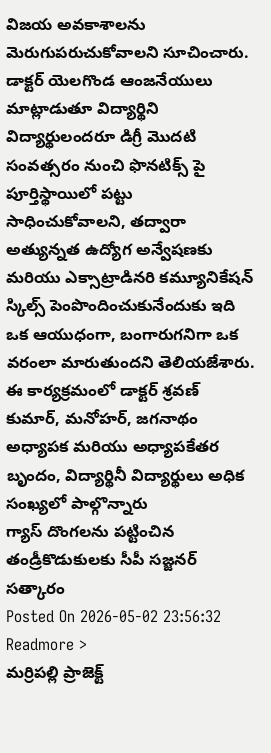విజయ అవకాశాలను మెరుగుపరుచుకోవాలని సూచించారు.
డాక్టర్ యెలగొండ ఆంజనేయులు మాట్లాడుతూ విద్యార్థిని విద్యార్థులందరూ డిగ్రీ మొదటి సంవత్సరం నుంచి ఫొనటిక్స్ పై పూర్తిస్థాయిలో పట్టు సాధించుకోవాలని, తద్వారా అత్యున్నత ఉద్యోగ అన్వేషణకు మరియు ఎక్సాట్రాడినరి కమ్యూనికేషన్ స్కిల్స్ పెంపొందించుకునేందుకు ఇది ఒక ఆయుధంగా, బంగారుగనిగా ఒక వరంలా మారుతుందని తెలియజేశారు.
ఈ కార్యక్రమంలో డాక్టర్ శ్రవణ్ కుమార్, మనోహర్, జగనాథం అధ్యాపక మరియు అధ్యాపకేతర బృందం, విద్యార్థినీ విద్యార్థులు అధిక సంఖ్యలో పాల్గొన్నారు
గ్యాస్ దొంగలను పట్టించిన తండ్రీకొడుకులకు సీపీ సజ్జనర్ సత్కారం
Posted On 2026-05-02 23:56:32
Readmore >
మర్రిపల్లి ప్రాజెక్ట్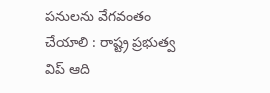పనులను వేగవంతం చేయాలి : రాష్ట్ర ప్రభుత్వ విప్ ఆది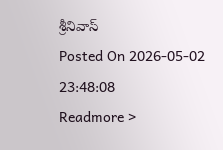శ్రీనివాస్
Posted On 2026-05-02 23:48:08
Readmore >